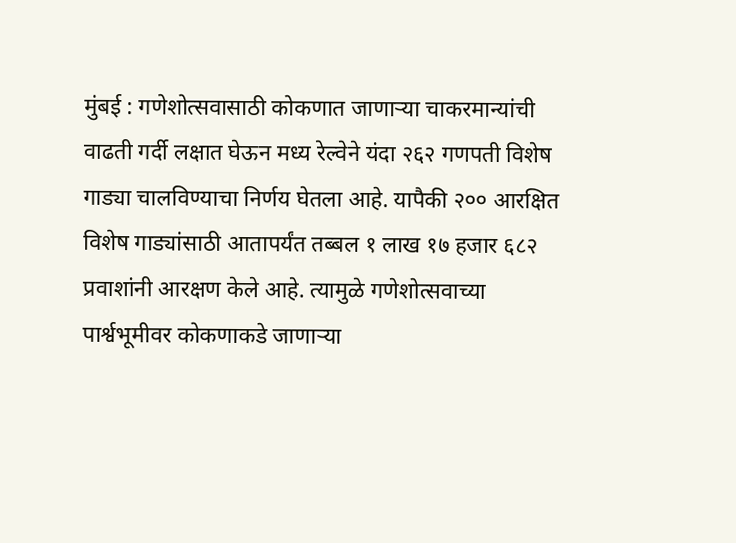मुंबई : गणेशोत्सवासाठी कोकणात जाणाऱ्या चाकरमान्यांची वाढती गर्दी लक्षात घेऊन मध्य रेल्वेने यंदा २६२ गणपती विशेष गाड्या चालविण्याचा निर्णय घेतला आहे. यापैकी २०० आरक्षित विशेष गाड्यांसाठी आतापर्यंत तब्बल १ लाख १७ हजार ६८२ प्रवाशांनी आरक्षण केले आहे. त्यामुळे गणेशोत्सवाच्या पार्श्वभूमीवर कोकणाकडे जाणाऱ्या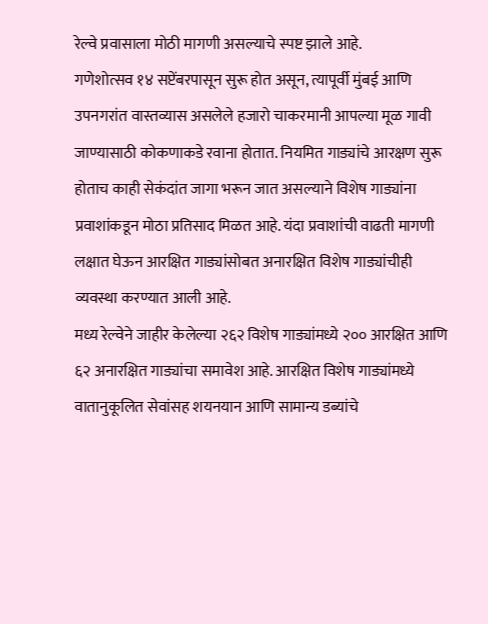रेल्वे प्रवासाला मोठी मागणी असल्याचे स्पष्ट झाले आहे.
गणेशोत्सव १४ सप्टेंबरपासून सुरू होत असून, त्यापूर्वी मुंबई आणि उपनगरांत वास्तव्यास असलेले हजारो चाकरमानी आपल्या मूळ गावी जाण्यासाठी कोकणाकडे रवाना होतात. नियमित गाड्यांचे आरक्षण सुरू होताच काही सेकंदांत जागा भरून जात असल्याने विशेष गाड्यांना प्रवाशांकडून मोठा प्रतिसाद मिळत आहे. यंदा प्रवाशांची वाढती मागणी लक्षात घेऊन आरक्षित गाड्यांसोबत अनारक्षित विशेष गाड्यांचीही व्यवस्था करण्यात आली आहे.
मध्य रेल्वेने जाहीर केलेल्या २६२ विशेष गाड्यांमध्ये २०० आरक्षित आणि ६२ अनारक्षित गाड्यांचा समावेश आहे. आरक्षित विशेष गाड्यांमध्ये वातानुकूलित सेवांसह शयनयान आणि सामान्य डब्यांचे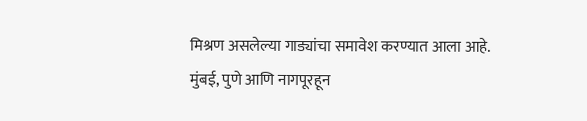मिश्रण असलेल्या गाड्यांचा समावेश करण्यात आला आहे. मुंबई, पुणे आणि नागपूरहून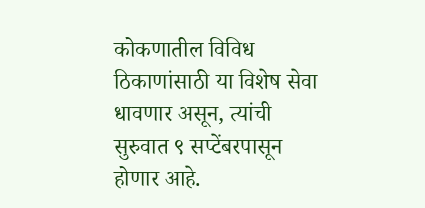कोकणातील विविध ठिकाणांसाठी या विशेष सेवा धावणार असून, त्यांची सुरुवात ९ सप्टेंबरपासून होणार आहे.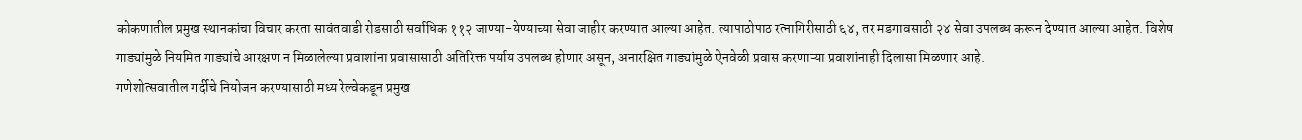कोकणातील प्रमुख स्थानकांचा विचार करता सावंतवाडी रोडसाठी सर्वाधिक ११२ जाण्या-येण्याच्या सेवा जाहीर करण्यात आल्या आहेत. त्यापाठोपाठ रत्नागिरीसाठी ६४, तर मडगावसाठी २४ सेवा उपलब्ध करून देण्यात आल्या आहेत. विशेष गाड्यांमुळे नियमित गाड्यांचे आरक्षण न मिळालेल्या प्रवाशांना प्रवासासाठी अतिरिक्त पर्याय उपलब्ध होणार असून, अनारक्षित गाड्यांमुळे ऐनवेळी प्रवास करणाऱ्या प्रवाशांनाही दिलासा मिळणार आहे.
गणेशोत्सवातील गर्दीचे नियोजन करण्यासाठी मध्य रेल्वेकडून प्रमुख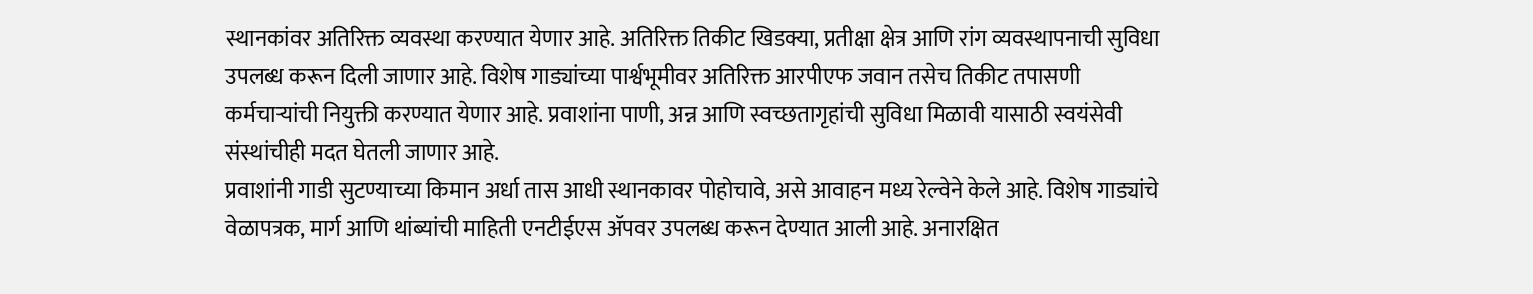स्थानकांवर अतिरिक्त व्यवस्था करण्यात येणार आहे. अतिरिक्त तिकीट खिडक्या, प्रतीक्षा क्षेत्र आणि रांग व्यवस्थापनाची सुविधा उपलब्ध करून दिली जाणार आहे. विशेष गाड्यांच्या पार्श्वभूमीवर अतिरिक्त आरपीएफ जवान तसेच तिकीट तपासणी कर्मचाऱ्यांची नियुक्ती करण्यात येणार आहे. प्रवाशांना पाणी, अन्न आणि स्वच्छतागृहांची सुविधा मिळावी यासाठी स्वयंसेवी संस्थांचीही मदत घेतली जाणार आहे.
प्रवाशांनी गाडी सुटण्याच्या किमान अर्धा तास आधी स्थानकावर पोहोचावे, असे आवाहन मध्य रेल्वेने केले आहे. विशेष गाड्यांचे वेळापत्रक, मार्ग आणि थांब्यांची माहिती एनटीईएस ॲपवर उपलब्ध करून देण्यात आली आहे. अनारक्षित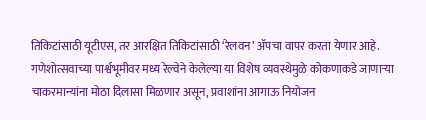तिकिटांसाठी यूटीएस, तर आरक्षित तिकिटांसाठी ‘रेलवन’ ॲपचा वापर करता येणार आहे.
गणेशोत्सवाच्या पार्श्वभूमीवर मध्य रेल्वेने केलेल्या या विशेष व्यवस्थेमुळे कोकणाकडे जाणाऱ्या चाकरमान्यांना मोठा दिलासा मिळणार असून, प्रवाशांना आगाऊ नियोजन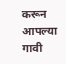करून आपल्या गावी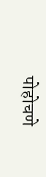पोहोचणे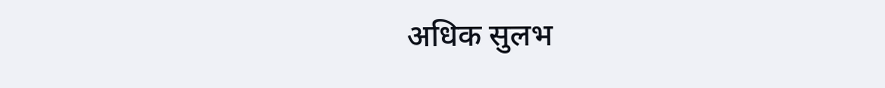अधिक सुलभ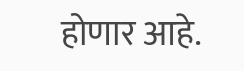होणार आहे.